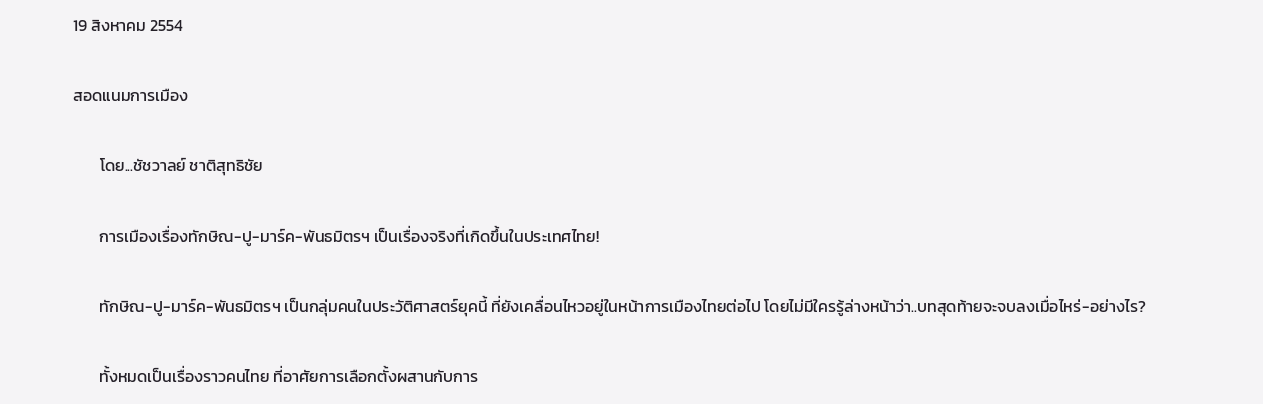19 สิงหาคม 2554

สอดแนมการเมือง

       โดย...ชัชวาลย์ ชาติสุทธิชัย

       การเมืองเรื่องทักษิณ-ปู-มาร์ค-พันธมิตรฯ เป็นเรื่องจริงที่เกิดขึ้นในประเทศไทย!

       ทักษิณ-ปู-มาร์ค-พันธมิตรฯ เป็นกลุ่มคนในประวัติศาสตร์ยุคนี้ ที่ยังเคลื่อนไหวอยู่ในหน้าการเมืองไทยต่อไป โดยไม่มีใครรู้ล่างหน้าว่า..บทสุดท้ายจะจบลงเมื่อไหร่-อย่างไร?

       ทั้งหมดเป็นเรื่องราวคนไทย ที่อาศัยการเลือกตั้งผสานกับการ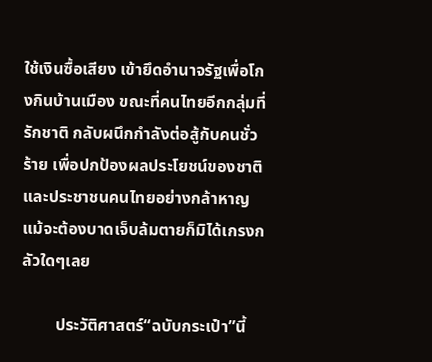ใช้เงินซื้อเสียง เข้ายึดอำนาจรัฐเพื่อโกงกินบ้านเมือง ขณะที่คนไทยอีกกลุ่มที่รักชาติ กลับผนึกกำลังต่อสู้กับคนชั่วร้าย เพื่อปกป้องผลประโยชน์ของชาติ และประชาชนคนไทยอย่างกล้าหาญ แม้จะต้องบาดเจ็บล้มตายก็มิได้เกรงกลัวใดๆเลย

        ประวัติศาสตร์“ฉบับกระเป๋า”นี้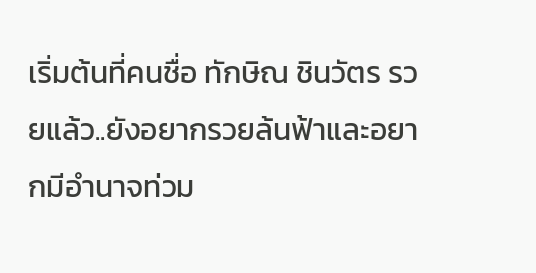เริ่มต้นที่คนชื่อ ทักษิณ ชินวัตร รวยแล้ว..ยังอยากรวยล้นฟ้าและอยากมีอำนาจท่วม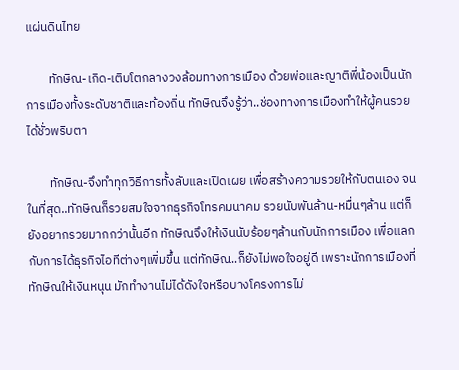แผ่นดินไทย

        ทักษิณ-เกิด-เติบโตกลางวงล้อมทางการเมือง ด้วยพ่อและญาติพี่น้องเป็นนักการเมืองทั้งระดับชาติและท้องถิ่น ทักษิณจึงรู้ว่า..ช่องทางการเมืองทำให้ผู้คนรวยได้ชั่วพริบตา

        ทักษิณ-จึงทำทุกวิธีการทั้งลับและเปิดเผย เพื่อสร้างความรวยให้กับตนเอง จนในที่สุด..ทักษิณก็รวยสมใจจากธุรกิจโทรคมนาคม รวยนับพันล้าน-หมื่นๆล้าน แต่ก็ยังอยากรวยมากกว่านั้นอีก ทักษิณจึงให้เงินนับร้อยๆล้านกับนักการเมือง เพื่อแลกกับการได้ธุรกิจไอทีต่างๆเพิ่มขึ้น แต่ทักษิณ..ก็ยังไม่พอใจอยู่ดี เพราะนักการเมืองที่ทักษิณให้เงินหนุน มักทำงานไม่ได้ดังใจหรือบางโครงการไม่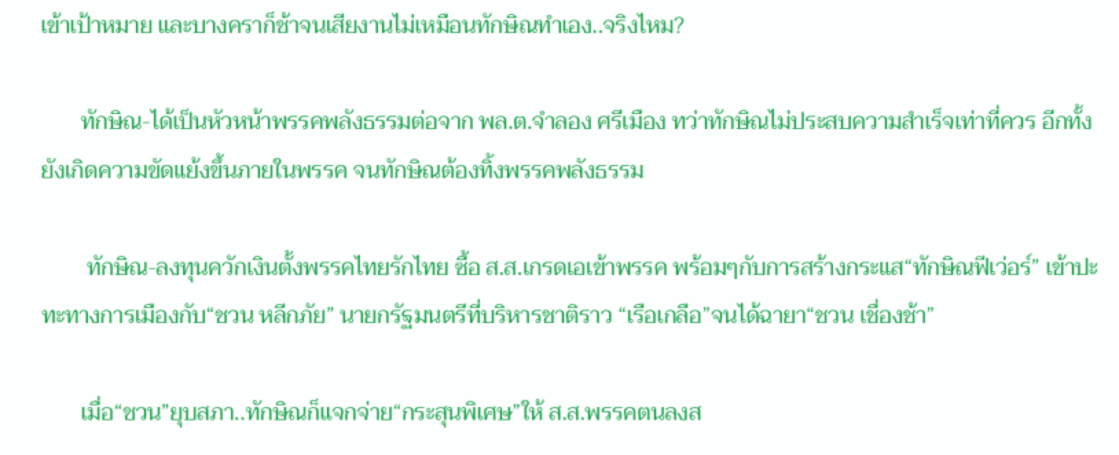เข้าเป้าหมาย และบางคราก็ช้าจนเสียงานไม่เหมือนทักษิณทำเอง..จริงไหม?

       ทักษิณ-ได้เป็นหัวหน้าพรรคพลังธรรมต่อจาก พล.ต.จำลอง ศรีเมือง ทว่าทักษิณไม่ประสบความสำเร็จเท่าที่ควร อีกทั้งยังเกิดความขัดแย้งขึ้นภายในพรรค จนทักษิณต้องทิ้งพรรคพลังธรรม

        ทักษิณ-ลงทุนควักเงินตั้งพรรคไทยรักไทย ซื้อ ส.ส.เกรดเอเข้าพรรค พร้อมๆกับการสร้างกระแส“ทักษิณฟีเว่อร์” เข้าปะทะทางการเมืองกับ“ชวน หลีกภัย” นายกรัฐมนตรีที่บริหารชาติราว “เรือเกลือ”จนได้ฉายา“ชวน เชื่องช้า”

       เมื่อ“ชวน”ยุบสภา..ทักษิณก็แจกจ่าย“กระสุนพิเศษ”ให้ ส.ส.พรรคตนลงส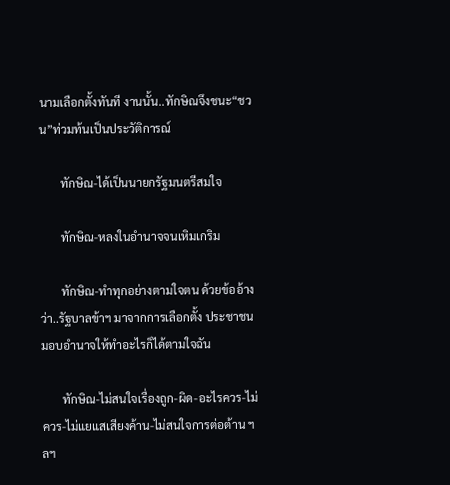นามเลือกตั้งทันที งานนั้น..ทักษิณจึงชนะ“ชวน”ท่วมท้นเป็นประวัติการณ์

       ทักษิณ-ได้เป็นนายกรัฐมนตรีสมใจ

       ทักษิณ-หลงในอำนาจจนเหิมเกริม

       ทักษิณ-ทำทุกอย่างตามใจตน ด้วยข้ออ้างว่า..รัฐบาลข้าฯ มาจากการเลือกตั้ง ประชาชนมอบอำนาจให้ทำอะไรก็ได้ตามใจฉัน

       ทักษิณ-ไม่สนใจเรื่องถูก-ผิด-อะไรควร-ไม่ควร-ไม่แยแสเสียงค้าน-ไม่สนใจการต่อต้าน ฯลฯ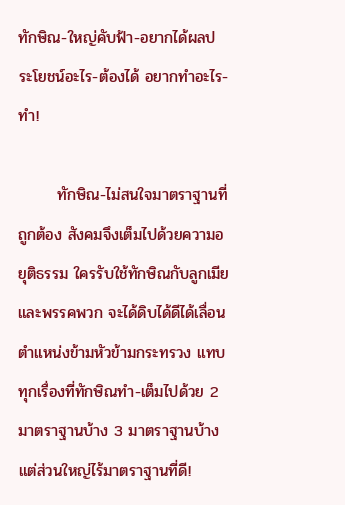ทักษิณ-ใหญ่คับฟ้า-อยากได้ผลประโยชน์อะไร-ต้องได้ อยากทำอะไร-ทำ!

       ทักษิณ-ไม่สนใจมาตราฐานที่ถูกต้อง สังคมจึงเต็มไปด้วยความอยุติธรรม ใครรับใช้ทักษิณกับลูกเมียและพรรคพวก จะได้ดิบได้ดีได้เลื่อนตำแหน่งข้ามหัวข้ามกระทรวง แทบทุกเรื่องที่ทักษิณทำ-เต็มไปด้วย 2 มาตราฐานบ้าง 3 มาตราฐานบ้าง แต่ส่วนใหญ่ไร้มาตราฐานที่ดี!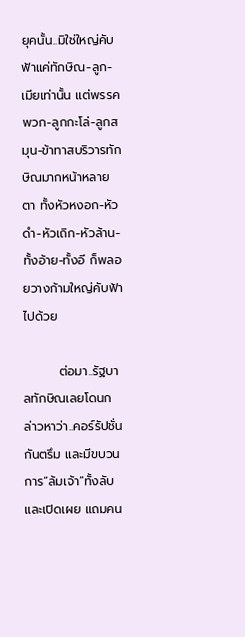ยุคนั้น..มิใช่ใหญ่คับฟ้าแค่ทักษิณ-ลูก-เมียเท่านั้น แต่พรรคพวก-ลูกกะโล่-ลูกสมุน-ข้าทาสบริวารทักษิณมากหน้าหลายตา ทั้งหัวหงอก-หัวดำ-หัวเถิก-หัวล้าน-ทั้งอ้าย-ทั้งอี ก็พลอยวางก้ามใหญ่คับฟ้าไปด้วย

        ต่อมา..รัฐบาลทักษิณเลยโดนกล่าวหาว่า..คอร์รัปชั่นกันตรึม และมีขบวนการ“ล้มเจ้า”ทั้งลับและเปิดเผย แถมคน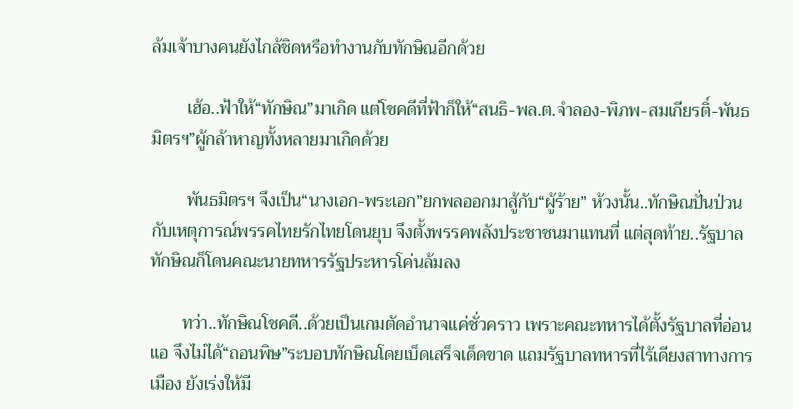ล้มเจ้าบางคนยังไกล้ชิดหรือทำงานกับทักษิณอีกด้วย

        เฮ้อ..ฟ้าให้“ทักษิณ”มาเกิด แต่โชคดีที่ฟ้าก็ให้“สนธิ-พล.ต.จำลอง-พิภพ-สมเกียรติ์-พันธมิตรฯ”ผู้กล้าหาญทั้งหลายมาเกิดด้วย

        พันธมิตรฯ จึงเป็น“นางเอก-พระเอก”ยกพลออกมาสู้กับ“ผู้ร้าย” ห้วงนั้น..ทักษิณปั่นป่วนกับเหตุการณ์พรรคไทยรักไทยโดนยุบ จึงตั้งพรรคพลังประชาชนมาแทนที่ แต่สุดท้าย..รัฐบาลทักษิณก็โดนคณะนายทหารรัฐประหารโค่นล้มลง

       ทว่า..ทักษิณโชคดี..ด้วยเป็นเกมตัดอำนาจแค่ชั่วคราว เพราะคณะทหารได้ตั้งรัฐบาลที่อ่อนแอ จึงไม่ได้“ถอนพิษ”ระบอบทักษิณโดยเบ็ดเสร็จเด็ดขาด แถมรัฐบาลทหารที่ไร้เดียงสาทางการเมือง ยังเร่งให้มี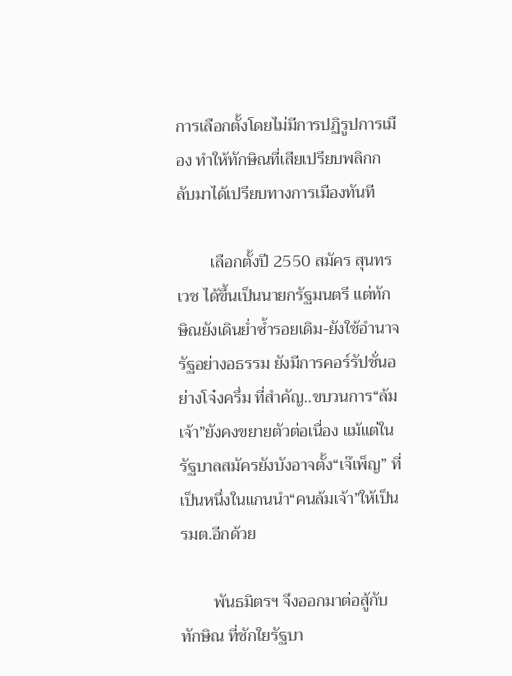การเลือกตั้งโดยไม่มีการปฏิรูปการเมือง ทำให้ทักษิณที่เสียเปรียบพลิกกลับมาได้เปรียบทางการเมืองทันที

        เลือกตั้งปี 2550 สมัคร สุนทรเวช ได้ขึ้นเป็นนายกรัฐมนตรี แต่ทักษิณยังเดินย่ำซ้ำรอยเดิม-ยังใช้อำนาจรัฐอย่างอธรรม ยังมีการคอร์รัปชั่นอย่างโจ๋งครึ่ม ที่สำคัญ..ขบวนการ“ล้มเจ้า”ยังคงขยายตัวต่อเนื่อง แม้แต่ในรัฐบาลสมัครยังบังอาจตั้ง“เจ๊เพ็ญ” ที่เป็นหนึ่งในแกนนำ“คนล้มเจ้า”ให้เป็น รมต.อีกด้วย

        พันธมิตรฯ จึงออกมาต่อสู้กับทักษิณ ที่ชักใยรัฐบา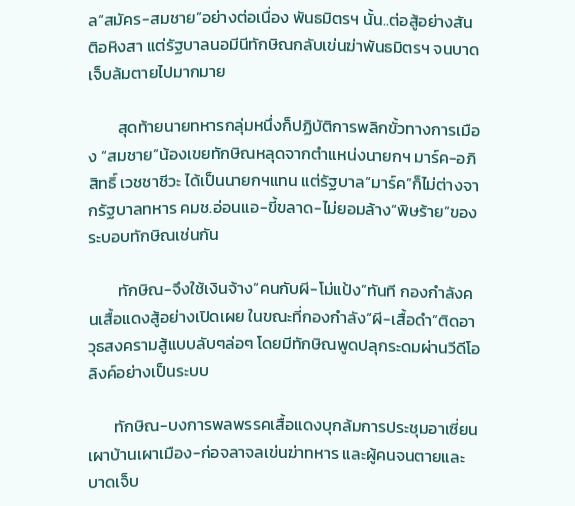ล“สมัคร-สมชาย”อย่างต่อเนื่อง พันธมิตรฯ นั้น..ต่อสู้อย่างสันติอหิงสา แต่รัฐบาลนอมีนีทักษิณกลับเข่นฆ่าพันธมิตรฯ จนบาดเจ็บล้มตายไปมากมาย

        สุดท้ายนายทหารกลุ่มหนึ่งก็ปฏิบัติการพลิกขั้วทางการเมือง “สมชาย”น้องเขยทักษิณหลุดจากตำแหน่งนายกฯ มาร์ค-อภิสิทธิ์ เวชชาชีวะ ได้เป็นนายกฯแทน แต่รัฐบาล“มาร์ค”ก็ไม่ต่างจากรัฐบาลทหาร คมช.อ่อนแอ-ขี้ขลาด-ไม่ยอมล้าง“พิษร้าย”ของระบอบทักษิณเช่นกัน

        ทักษิณ-จึงใช้เงินจ้าง“คนกับผี-โม่แป้ง”ทันที กองกำลังคนเสื้อแดงสู้อย่างเปิดเผย ในขณะที่กองกำลัง“ผี-เสื้อดำ”ติดอาวุธสงครามสู้แบบลับๆล่อๆ โดยมีทักษิณพูดปลุกระดมผ่านวีดีโอลิงค์อย่างเป็นระบบ

       ทักษิณ-บงการพลพรรคเสื้อแดงบุกล้มการประชุมอาเซี่ยน เผาบ้านเผาเมือง-ก่อจลาจลเข่นฆ่าทหาร และผู้คนจนตายและบาดเจ็บ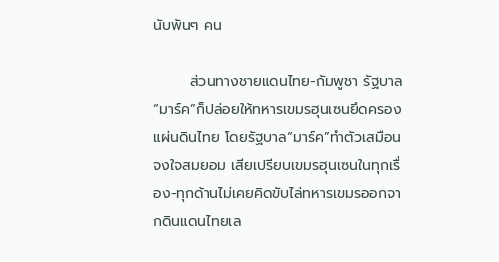นับพันๆ คน

       ส่วนทางชายแดนไทย-กัมพูชา รัฐบาล“มาร์ค”ก็ปล่อยให้ทหารเขมรฮุนเซนยึดครองแผ่นดินไทย โดยรัฐบาล“มาร์ค”ทำตัวเสมือนจงใจสมยอม เสียเปรียบเขมรฮุนเซนในทุกเรื่อง-ทุกด้านไม่เคยคิดขับไล่ทหารเขมรออกจากดินแดนไทยเล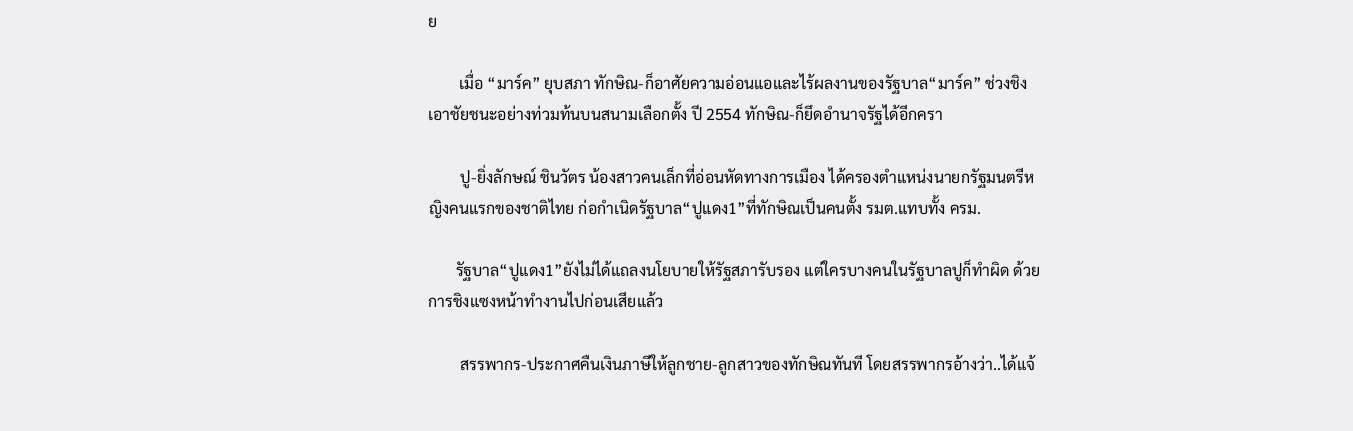ย

        เมื่อ “มาร์ค” ยุบสภา ทักษิณ-ก็อาศัยความอ่อนแอและไร้ผลงานของรัฐบาล“มาร์ค” ช่วงชิงเอาชัยชนะอย่างท่วมท้นบนสนามเลือกตั้ง ปี 2554 ทักษิณ-ก็ยึดอำนาจรัฐได้อีกครา

        ปู-ยิ่งลักษณ์ ชินวัตร น้องสาวคนเล็กที่อ่อนหัดทางการเมือง ได้ครองตำแหน่งนายกรัฐมนตรีหญิงคนแรกของชาติไทย ก่อกำเนิดรัฐบาล“ปูแดง1”ที่ทักษิณเป็นคนตั้ง รมต.แทบทั้ง ครม.

       รัฐบาล“ปูแดง1”ยังไม่ได้แถลงนโยบายให้รัฐสภารับรอง แต่ใครบางคนในรัฐบาลปูก็ทำผิด ด้วยการชิงแซงหน้าทำงานไปก่อนเสียแล้ว

        สรรพากร-ประกาศคืนเงินภาษีให้ลูกชาย-ลูกสาวของทักษิณทันที โดยสรรพากรอ้างว่า..ได้แจ้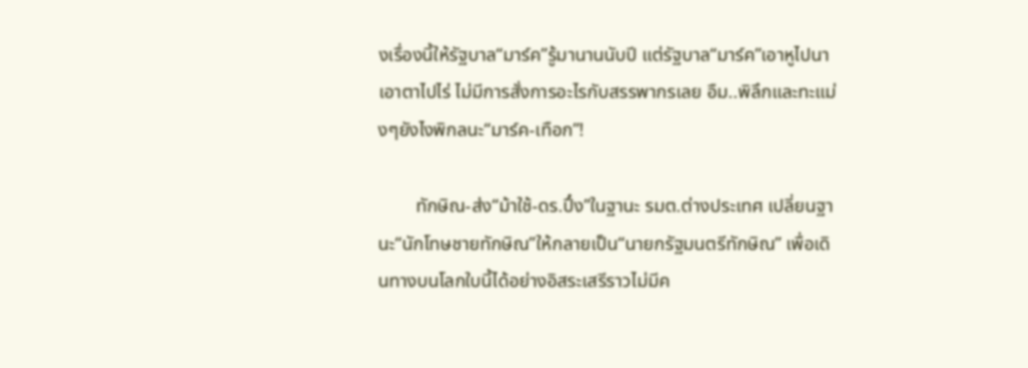งเรื่องนี้ให้รัฐบาล“มาร์ค”รู้มานานนับปี แต่รัฐบาล“มาร์ค”เอาหูไปนาเอาตาไปไร่ ไม่มีการสั่งการอะไรกับสรรพากรเลย อืม..พิลึกและทะแม่งๆยังไงพิกลนะ“มาร์ค-เทือก”!

        ทักษิณ-ส่ง“ม้าใช้-ดร.ปึ๋ง”ในฐานะ รมต.ต่างประเทศ เปลี่ยนฐานะ“นักโทษชายทักษิณ”ให้กลายเป็น“นายกรัฐมนตรีทักษิณ” เพื่อเดินทางบนโลกใบนี้ได้อย่างอิสระเสรีราวไม่มีค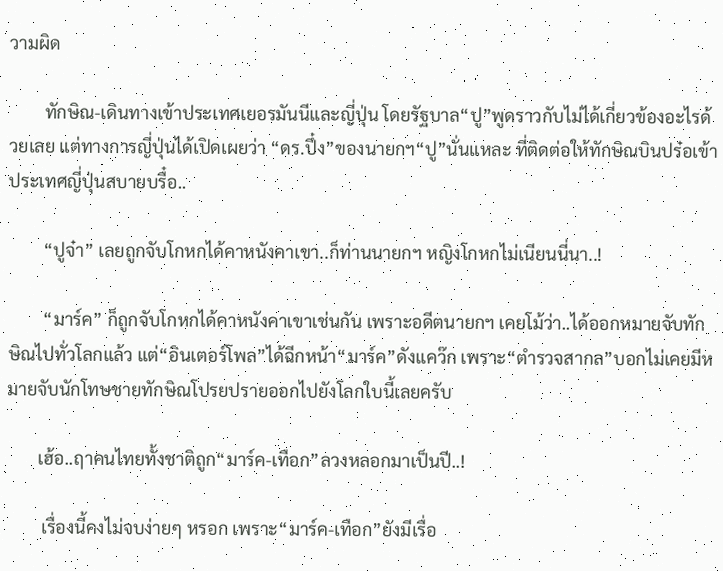วามผิด

        ทักษิณ-เดินทางเข้าประเทศเยอรมันนีและญี่ปุ่น โดยรัฐบาล“ปู”พูดราวกับไม่ได้เกี่ยวข้องอะไรด้วยเลย แต่ทางการญี่ปุ่นได้เปิดเผยว่า “ดร.ปึ๋ง”ของนายกฯ“ปู”นั่นแหละ ที่ติดต่อให้ทักษิณบินปร๋อเข้าประเทศญี่ปุ่นสบายบรื๋อ..

        “ปูจ๋า” เลยถูกจับโกหกได้คาหนังคาเขา..ก็ท่านนายกฯ หญิงโกหกไม่เนียนนี่นา..!

        “มาร์ค” ก็ถูกจับโกหกได้คาหนังคาเขาเช่นกัน เพราะอดีตนายกฯ เคยโม้ว่า..ได้ออกหมายจับทักษิณไปทั่วโลกแล้ว แต่“อินเตอร์โพล”ได้ฉีกหน้า“มาร์ค”ดังแคว๊ก เพราะ“ตำรวจสากล”บอกไม่เคยมีหมายจับนักโทษชายทักษิณโปรยปรายออกไปยังโลกใบนี้เลยครับ

       เฮ้อ..ฤาคนไทยทั้งชาติถูก“มาร์ค-เทือก”ลวงหลอกมาเป็นปี..!

        เรื่องนี้คงไม่จบง่ายๆ หรอก เพราะ“มาร์ค-เทือก”ยังมีเรื่อ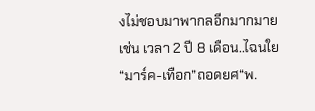งไม่ชอบมาพากลอีกมากมาย เช่น เวลา 2 ปี 8 เดือน..ไฉนใย“มาร์ค-เทือก”ถอดยศ“พ.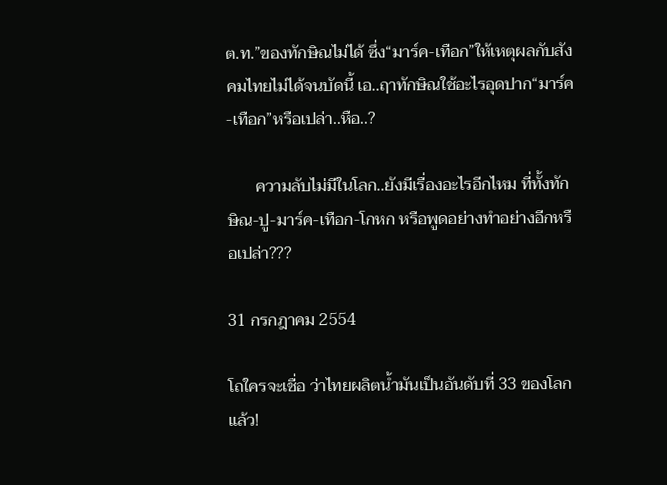ต.ท.”ของทักษิณไม่ได้ ซึ่ง“มาร์ค-เทือก”ให้เหตุผลกับสังคมไทยไม่ได้จนบัดนี้ เอ..ฤาทักษิณใช้อะไรอุดปาก“มาร์ค-เทือก”หรือเปล่า..หือ..?

       ความลับไม่มีในโลก..ยังมีเรื่องอะไรอีกไหม ที่ทั้งทักษิณ-ปู-มาร์ค-เทือก-โกหก หรือพูดอย่างทำอย่างอีกหรือเปล่า???

31 กรกฎาคม 2554

โถใครจะเชื่อ ว่าไทยผลิตน้ำมันเป็นอันดับที่ 33 ของโลกแล้ว!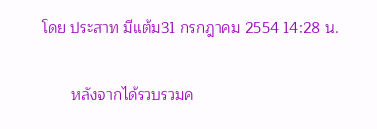โดย ประสาท มีแต้ม31 กรกฎาคม 2554 14:28 น.

       หลังจากได้รวบรวมค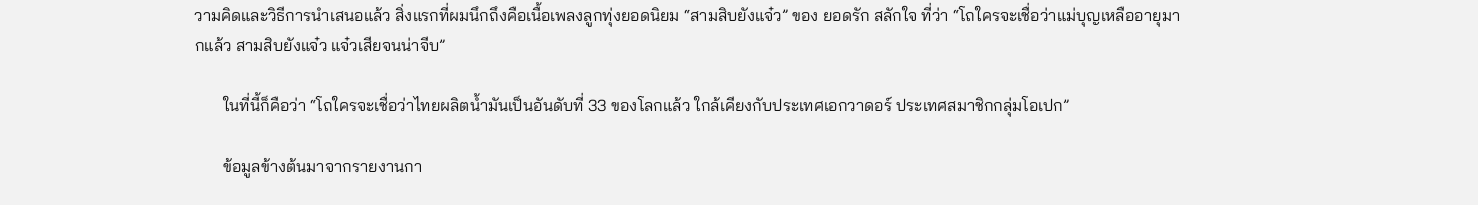วามคิดและวิธีการนำเสนอแล้ว สิ่งแรกที่ผมนึกถึงคือเนื้อเพลงลูกทุ่งยอดนิยม “สามสิบยังแจ๋ว” ของ ยอดรัก สลักใจ ที่ว่า “โถใครจะเชื่อว่าแม่บุญเหลืออายุมากแล้ว สามสิบยังแจ๋ว แจ๋วเสียจนน่าจีบ”

       ในที่นี้ก็คือว่า “โถใครจะเชื่อว่าไทยผลิตน้ำมันเป็นอันดับที่ 33 ของโลกแล้ว ใกล้เคียงกับประเทศเอกวาดอร์ ประเทศสมาชิกกลุ่มโอเปก”

       ข้อมูลข้างต้นมาจากรายงานกา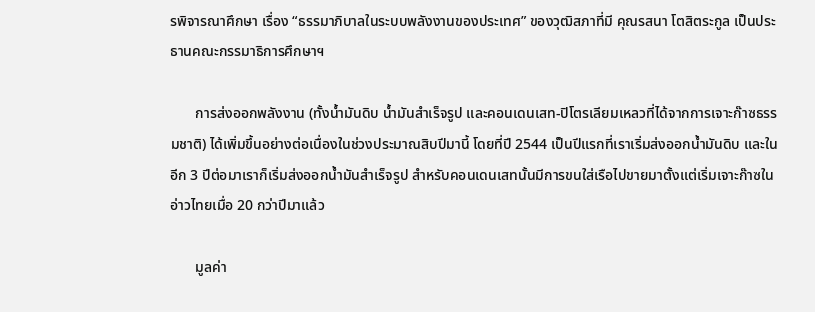รพิจารณาศึกษา เรื่อง “ธรรมาภิบาลในระบบพลังงานของประเทศ” ของวุฒิสภาที่มี คุณรสนา โตสิตระกูล เป็นประธานคณะกรรมาธิการศึกษาฯ

       การส่งออกพลังงาน (ทั้งน้ำมันดิบ น้ำมันสำเร็จรูป และคอนเดนเสท-ปิโตรเลียมเหลวที่ได้จากการเจาะก๊าซธรรมชาติ) ได้เพิ่มขึ้นอย่างต่อเนื่องในช่วงประมาณสิบปีมานี้ โดยที่ปี 2544 เป็นปีแรกที่เราเริ่มส่งออกน้ำมันดิบ และในอีก 3 ปีต่อมาเราก็เริ่มส่งออกน้ำมันสำเร็จรูป สำหรับคอนเดนเสทนั้นมีการขนใส่เรือไปขายมาตั้งแต่เริ่มเจาะก๊าซในอ่าวไทยเมื่อ 20 กว่าปีมาแล้ว

       มูลค่า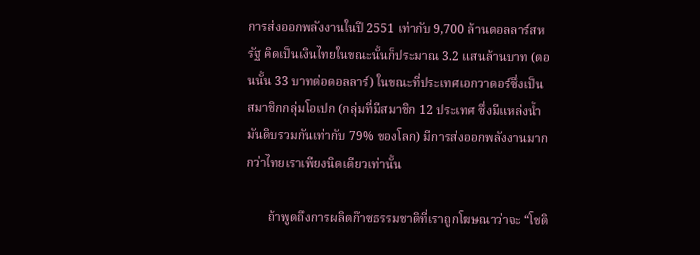การส่งออกพลังงานในปี 2551 เท่ากับ 9,700 ล้านดอลลาร์สหรัฐ คิดเป็นเงินไทยในขณะนั้นก็ประมาณ 3.2 แสนล้านบาท (ตอนนั้น 33 บาทต่อดอลลาร์) ในขณะที่ประเทศเอกวาดอร์ซึ่งเป็นสมาชิกกลุ่มโอเปก (กลุ่มที่มีสมาชิก 12 ประเทศ ซึ่งมีแหล่งน้ำมันดิบรวมกันเท่ากับ 79% ของโลก) มีการส่งออกพลังงานมากกว่าไทยเราเพียงนิดเดียวเท่านั้น

       ถ้าพูดถึงการผลิตก๊าซธรรมชาติที่เราถูกโฆษณาว่าจะ “โชติ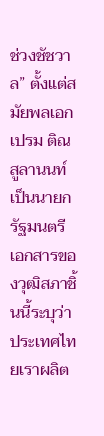ช่วงชัชวาล” ตั้งแต่สมัยพลเอกเปรม ติณสูลานนท์ เป็นนายกรัฐมนตรี เอกสารของวุฒิสภาชิ้นนี้ระบุว่า ประเทศไทยเราผลิต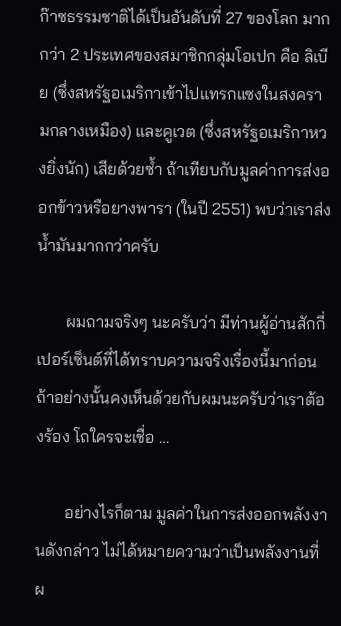ก๊าซธรรมชาติได้เป็นอันดับที่ 27 ของโลก มากกว่า 2 ประเทศของสมาชิกกลุ่มโอเปก คือ ลิเบีย (ซึ่งสหรัฐอเมริกาเข้าไปแทรกแซงในสงครามกลางเหมือง) และคูเวต (ซึ่งสหรัฐอเมริกาหวงยิ่งนัก) เสียด้วยซ้ำ ถ้าเทียบกับมูลค่าการส่งออกข้าวหรือยางพารา (ในปี 2551) พบว่าเราส่งน้ำมันมากกว่าครับ

       ผมถามจริงๆ นะครับว่า มีท่านผู้อ่านสักกี่เปอร์เซ็นต์ที่ได้ทราบความจริงเรื่องนี้มาก่อน ถ้าอย่างนั้นคงเห็นด้วยกับผมนะครับว่าเราต้องร้อง โถใครจะเชื่อ …

       อย่างไรก็ตาม มูลค่าในการส่งออกพลังงานดังกล่าว ไม่ได้หมายความว่าเป็นพลังงานที่ผ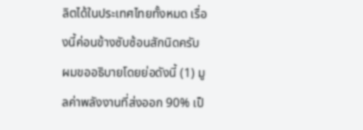ลิตได้ในประเทศไทยทั้งหมด เรื่องนี้ค่อนข้างซับซ้อนสักนิดครับ ผมขออธิบายโดยย่อดังนี้ (1) มูลค่าพลังงานที่ส่งออก 90% เป็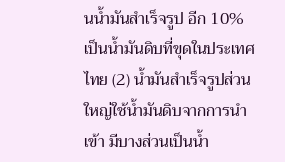นน้ำมันสำเร็จรูป อีก 10% เป็นน้ำมันดิบที่ขุดในประเทศไทย (2) น้ำมันสำเร็จรูปส่วนใหญ่ใช้น้ำมันดิบจากการนำเข้า มีบางส่วนเป็นน้ำ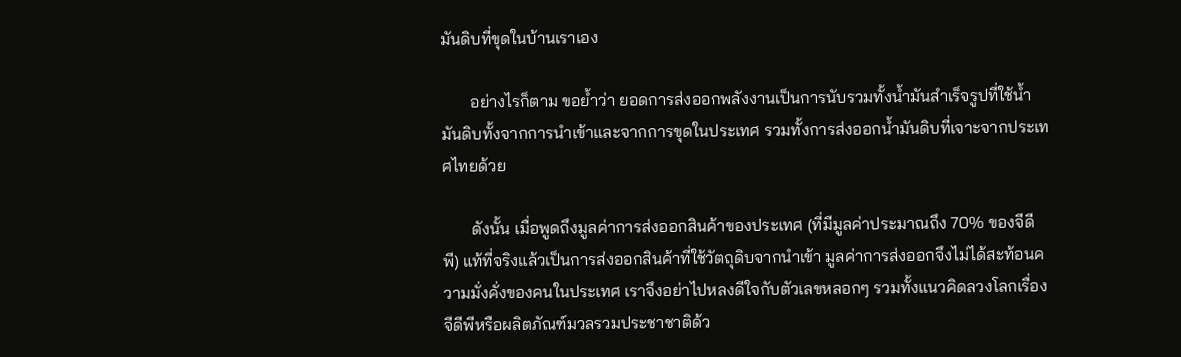มันดิบที่ขุดในบ้านเราเอง

       อย่างไรก็ตาม ขอย้ำว่า ยอดการส่งออกพลังงานเป็นการนับรวมทั้งน้ำมันสำเร็จรูปที่ใช้น้ำมันดิบทั้งจากการนำเข้าและจากการขุดในประเทศ รวมทั้งการส่งออกน้ำมันดิบที่เจาะจากประเทศไทยด้วย

       ดังนั้น เมื่อพูดถึงมูลค่าการส่งออกสินค้าของประเทศ (ที่มีมูลค่าประมาณถึง 70% ของจีดีพี) แท้ที่จริงแล้วเป็นการส่งออกสินค้าที่ใช้วัตถุดิบจากนำเข้า มูลค่าการส่งออกจึงไม่ได้สะท้อนความมั่งคั่งของคนในประเทศ เราจึงอย่าไปหลงดีใจกับตัวเลขหลอกๆ รวมทั้งแนวคิดลวงโลกเรื่องจีดีพีหรือผลิตภัณฑ์มวลรวมประชาชาติด้ว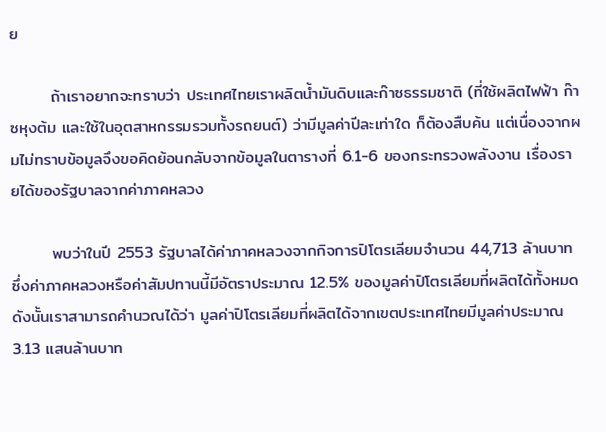ย

       ถ้าเราอยากจะทราบว่า ประเทศไทยเราผลิตน้ำมันดิบและก๊าซธรรมชาติ (ที่ใช้ผลิตไฟฟ้า ก๊าซหุงต้ม และใช้ในอุตสาหกรรมรวมทั้งรถยนต์) ว่ามีมูลค่าปีละเท่าใด ก็ต้องสืบค้น แต่เนื่องจากผมไม่ทราบข้อมูลจึงขอคิดย้อนกลับจากข้อมูลในตารางที่ 6.1-6 ของกระทรวงพลังงาน เรื่องรายได้ของรัฐบาลจากค่าภาคหลวง

       พบว่าในปี 2553 รัฐบาลได้ค่าภาคหลวงจากกิจการปิโตรเลียมจำนวน 44,713 ล้านบาท ซึ่งค่าภาคหลวงหรือค่าสัมปทานนี้มีอัตราประมาณ 12.5% ของมูลค่าปิโตรเลียมที่ผลิตได้ทั้งหมด ดังนั้นเราสามารถคำนวณได้ว่า มูลค่าปิโตรเลียมที่ผลิตได้จากเขตประเทศไทยมีมูลค่าประมาณ 3.13 แสนล้านบาท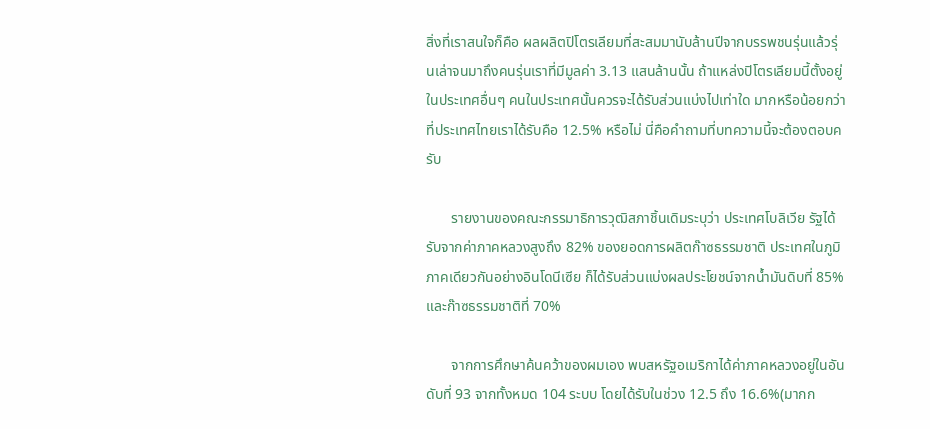สิ่งที่เราสนใจก็คือ ผลผลิตปิโตรเลียมที่สะสมมานับล้านปีจากบรรพชนรุ่นแล้วรุ่นเล่าจนมาถึงคนรุ่นเราที่มีมูลค่า 3.13 แสนล้านนั้น ถ้าแหล่งปิโตรเลียมนี้ตั้งอยู่ในประเทศอื่นๆ คนในประเทศนั้นควรจะได้รับส่วนแบ่งไปเท่าใด มากหรือน้อยกว่าที่ประเทศไทยเราได้รับคือ 12.5% หรือไม่ นี่คือคำถามที่บทความนี้จะต้องตอบครับ

       รายงานของคณะกรรมาธิการวุฒิสภาชิ้นเดิมระบุว่า ประเทศโบลิเวีย รัฐได้รับจากค่าภาคหลวงสูงถึง 82% ของยอดการผลิตก๊าซธรรมชาติ ประเทศในภูมิภาคเดียวกันอย่างอินโดนีเซีย ก็ได้รับส่วนแบ่งผลประโยชน์จากน้ำมันดิบที่ 85% และก๊าซธรรมชาติที่ 70%

       จากการศึกษาค้นคว้าของผมเอง พบสหรัฐอเมริกาได้ค่าภาคหลวงอยู่ในอันดับที่ 93 จากทั้งหมด 104 ระบบ โดยได้รับในช่วง 12.5 ถึง 16.6%(มากก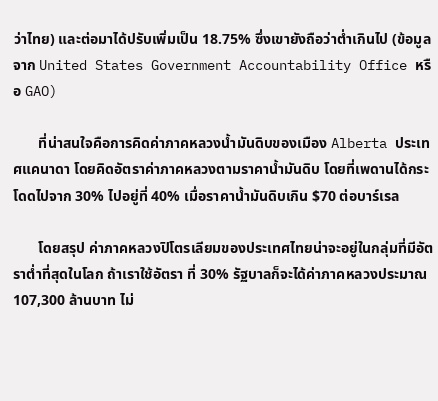ว่าไทย) และต่อมาได้ปรับเพิ่มเป็น 18.75% ซึ่งเขายังถือว่าต่ำเกินไป (ข้อมูลจาก United States Government Accountability Office หรือ GAO)

       ที่น่าสนใจคือการคิดค่าภาคหลวงน้ำมันดิบของเมือง Alberta ประเทศแคนาดา โดยคิดอัตราค่าภาคหลวงตามราคาน้ำมันดิบ โดยที่เพดานได้กระโดดไปจาก 30% ไปอยู่ที่ 40% เมื่อราคาน้ำมันดิบเกิน $70 ต่อบาร์เรล

       โดยสรุป ค่าภาคหลวงปิโตรเลียมของประเทศไทยน่าจะอยู่ในกลุ่มที่มีอัตราต่ำที่สุดในโลก ถ้าเราใช้อัตรา ที่ 30% รัฐบาลก็จะได้ค่าภาคหลวงประมาณ 107,300 ล้านบาท ไม่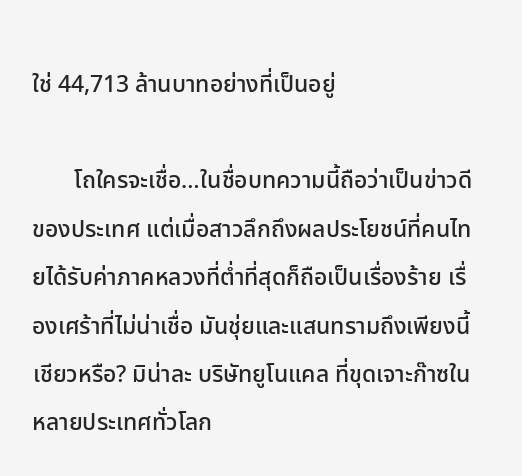ใช่ 44,713 ล้านบาทอย่างที่เป็นอยู่

       โถใครจะเชื่อ…ในชื่อบทความนี้ถือว่าเป็นข่าวดีของประเทศ แต่เมื่อสาวลึกถึงผลประโยชน์ที่คนไทยได้รับค่าภาคหลวงที่ต่ำที่สุดก็ถือเป็นเรื่องร้าย เรื่องเศร้าที่ไม่น่าเชื่อ มันชุ่ยและแสนทรามถึงเพียงนี้เชียวหรือ? มิน่าละ บริษัทยูโนแคล ที่ขุดเจาะก๊าซในหลายประเทศทั่วโลก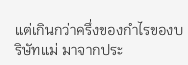แต่เกินกว่าครึ่งของกำไรของบริษัทแม่ มาจากประ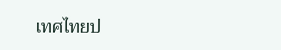เทศไทยป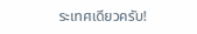ระเทศเดียวครับ!